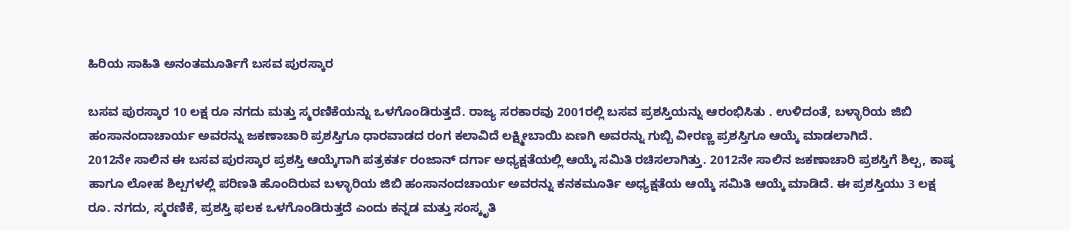ಹಿರಿಯ ಸಾಹಿತಿ ಅನಂತಮೂರ್ತಿಗೆ ಬಸವ ಪುರಸ್ಕಾರ

ಬಸವ ಪುರಸ್ಕಾರ 10 ಲಕ್ಷ ರೂ ನಗದು ಮತ್ತು ಸ್ಮರಣಿಕೆಯನ್ನು ಒಳಗೊಂಡಿರುತ್ತದೆ. ರಾಜ್ಯ ಸರಕಾರವು 2001ರಲ್ಲಿ ಬಸವ ಪ್ರಶಸ್ತಿಯನ್ನು ಆರಂಭಿಸಿತು . ಉಳಿದಂತೆ, ಬಳ್ಳಾರಿಯ ಜಿಬಿ ಹಂಸಾನಂದಾಚಾರ್ಯ ಅವರನ್ನು ಜಕಣಾಚಾರಿ ಪ್ರಶಸ್ತಿಗೂ ಧಾರವಾಡದ ರಂಗ ಕಲಾವಿದೆ ಲಕ್ಷ್ಮೀಬಾಯಿ ಏಣಗಿ ಅವರನ್ನು ಗುಬ್ಬಿ ವೀರಣ್ಣ ಪ್ರಶಸ್ತಿಗೂ ಆಯ್ಕೆ ಮಾಡಲಾಗಿದೆ.
2012ನೇ ಸಾಲಿನ ಈ ಬಸವ ಪುರಸ್ಕಾರ ಪ್ರಶಸ್ತಿ ಆಯ್ಕೆಗಾಗಿ ಪತ್ರಕರ್ತ ರಂಜಾನ್ ದರ್ಗಾ ಅಧ್ಯಕ್ಷತೆಯಲ್ಲಿ ಆಯ್ಕೆ ಸಮಿತಿ ರಚಿಸಲಾಗಿತ್ತು. 2012ನೇ ಸಾಲಿನ ಜಕಣಾಚಾರಿ ಪ್ರಶಸ್ತಿಗೆ ಶಿಲ್ಪ, ಕಾಷ್ಠ ಹಾಗೂ ಲೋಹ ಶಿಲ್ಪಗಳಲ್ಲಿ ಪರಿಣತಿ ಹೊಂದಿರುವ ಬಳ್ಳಾರಿಯ ಜಿಬಿ ಹಂಸಾನಂದಚಾರ್ಯ ಅವರನ್ನು ಕನಕಮೂರ್ತಿ ಅಧ್ಯಕ್ಷತೆಯ ಆಯ್ಕೆ ಸಮಿತಿ ಆಯ್ಕೆ ಮಾಡಿದೆ. ಈ ಪ್ರಶಸ್ತಿಯು 3 ಲಕ್ಷ ರೂ. ನಗದು, ಸ್ಮರಣಿಕೆ, ಪ್ರಶಸ್ತಿ ಫಲಕ ಒಳಗೊಂಡಿರುತ್ತದೆ ಎಂದು ಕನ್ನಡ ಮತ್ತು ಸಂಸ್ಕೃತಿ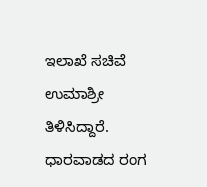ಇಲಾಖೆ ಸಚಿವೆ ಉಮಾಶ್ರೀ ತಿಳಿಸಿದ್ದಾರೆ.
ಧಾರವಾಡದ ರಂಗ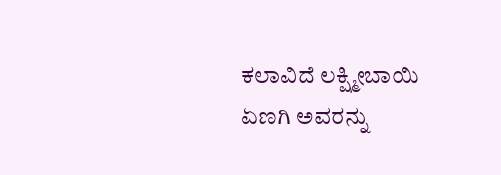ಕಲಾವಿದೆ ಲಕ್ಷ್ಮೀಬಾಯಿ ಏಣಗಿ ಅವರನ್ನು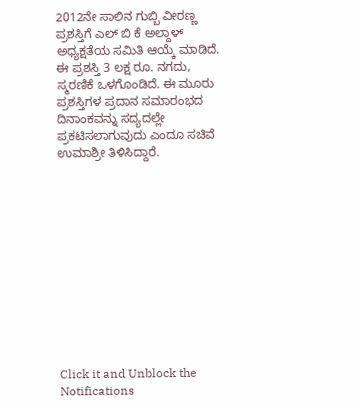2012ನೇ ಸಾಲಿನ ಗುಬ್ಬಿ ವೀರಣ್ಣ ಪ್ರಶಸ್ತಿಗೆ ಎಲ್ ಬಿ ಕೆ ಅಲ್ದಾಳ್ ಅಧ್ಯಕ್ಷತೆಯ ಸಮಿತಿ ಆಯ್ಕೆ ಮಾಡಿದೆ. ಈ ಪ್ರಶಸ್ತಿ 3 ಲಕ್ಷ ರೂ. ನಗದು, ಸ್ಮರಣಿಕೆ ಒಳಗೊಂಡಿದೆ. ಈ ಮೂರು ಪ್ರಶಸ್ತಿಗಳ ಪ್ರದಾನ ಸಮಾರಂಭದ ದಿನಾಂಕವನ್ನು ಸದ್ಯದಲ್ಲೇ ಪ್ರಕಟಿಸಲಾಗುವುದು ಎಂದೂ ಸಚಿವೆ ಉಮಾಶ್ರೀ ತಿಳಿಸಿದ್ದಾರೆ.












Click it and Unblock the Notifications